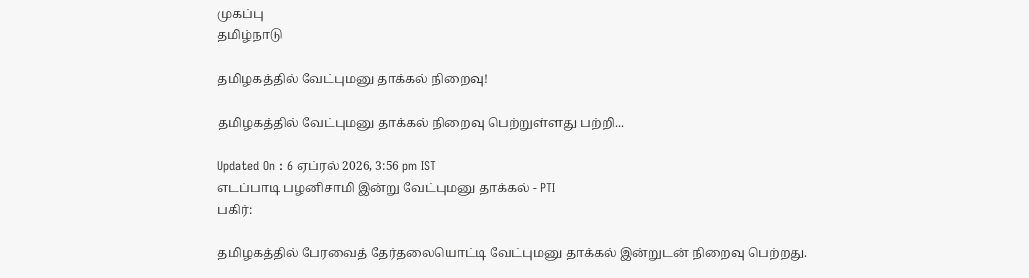முகப்பு
தமிழ்நாடு

தமிழகத்தில் வேட்புமனு தாக்கல் நிறைவு!

தமிழகத்தில் வேட்புமனு தாக்கல் நிறைவு பெற்றுள்ளது பற்றி...

Updated On : 6 ஏப்ரல் 2026, 3:56 pm IST
எடப்பாடி பழனிசாமி இன்று வேட்புமனு தாக்கல் - PTI
பகிர்:

தமிழகத்தில் பேரவைத் தேர்தலையொட்டி வேட்புமனு தாக்கல் இன்றுடன் நிறைவு பெற்றது.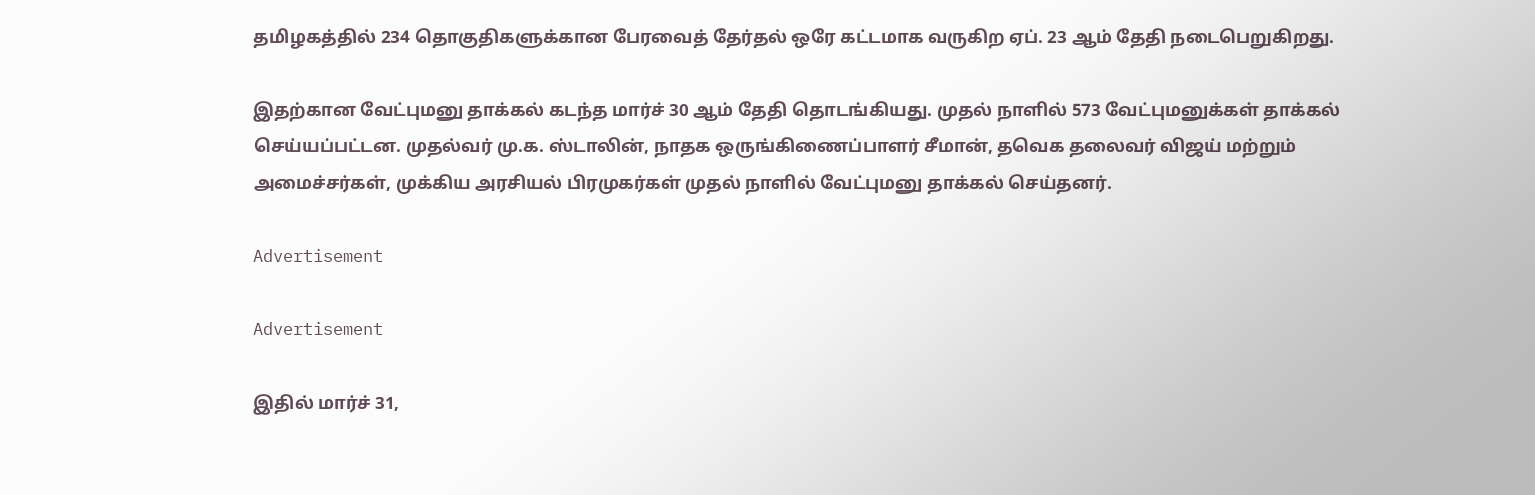தமிழகத்தில் 234 தொகுதிகளுக்கான பேரவைத் தேர்தல் ஒரே கட்டமாக வருகிற ஏப். 23 ஆம் தேதி நடைபெறுகிறது.

இதற்கான வேட்புமனு தாக்கல் கடந்த மார்ச் 30 ஆம் தேதி தொடங்கியது. முதல் நாளில் 573 வேட்புமனுக்கள் தாக்கல் செய்யப்பட்டன. முதல்வர் மு.க. ஸ்டாலின், நாதக ஒருங்கிணைப்பாளர் சீமான், தவெக தலைவர் விஜய் மற்றும் அமைச்சர்கள், முக்கிய அரசியல் பிரமுகர்கள் முதல் நாளில் வேட்புமனு தாக்கல் செய்தனர்.

Advertisement

Advertisement

இதில் மார்ச் 31,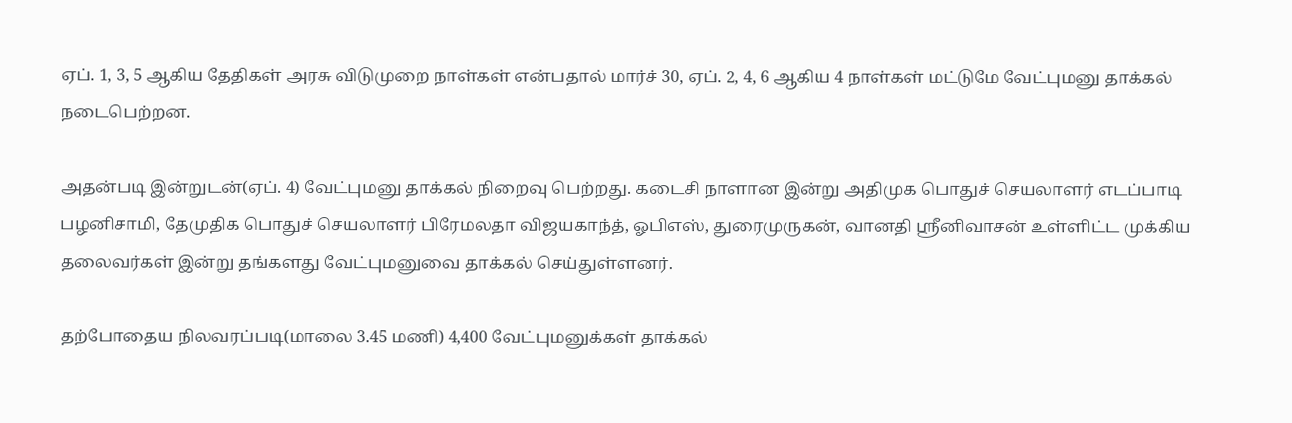ஏப். 1, 3, 5 ஆகிய தேதிகள் அரசு விடுமுறை நாள்கள் என்பதால் மார்ச் 30, ஏப். 2, 4, 6 ஆகிய 4 நாள்கள் மட்டுமே வேட்புமனு தாக்கல் நடைபெற்றன.

அதன்படி இன்றுடன்(ஏப். 4) வேட்புமனு தாக்கல் நிறைவு பெற்றது. கடைசி நாளான இன்று அதிமுக பொதுச் செயலாளர் எடப்பாடி பழனிசாமி, தேமுதிக பொதுச் செயலாளர் பிரேமலதா விஜயகாந்த், ஓபிஎஸ், துரைமுருகன், வானதி ஸ்ரீனிவாசன் உள்ளிட்ட முக்கிய தலைவர்கள் இன்று தங்களது வேட்புமனுவை தாக்கல் செய்துள்ளனர்.

தற்போதைய நிலவரப்படி(மாலை 3.45 மணி) 4,400 வேட்புமனுக்கள் தாக்கல்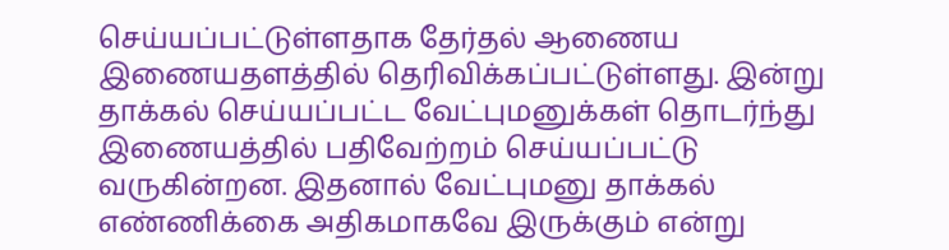செய்யப்பட்டுள்ளதாக தேர்தல் ஆணைய இணையதளத்தில் தெரிவிக்கப்பட்டுள்ளது. இன்று தாக்கல் செய்யப்பட்ட வேட்புமனுக்கள் தொடர்ந்து இணையத்தில் பதிவேற்றம் செய்யப்பட்டு வருகின்றன. இதனால் வேட்புமனு தாக்கல் எண்ணிக்கை அதிகமாகவே இருக்கும் என்று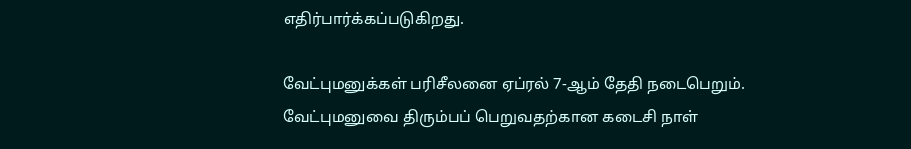எதிர்பார்க்கப்படுகிறது.

வேட்புமனுக்கள் பரிசீலனை ஏப்ரல் 7-ஆம் தேதி நடைபெறும். வேட்புமனுவை திரும்பப் பெறுவதற்கான கடைசி நாள்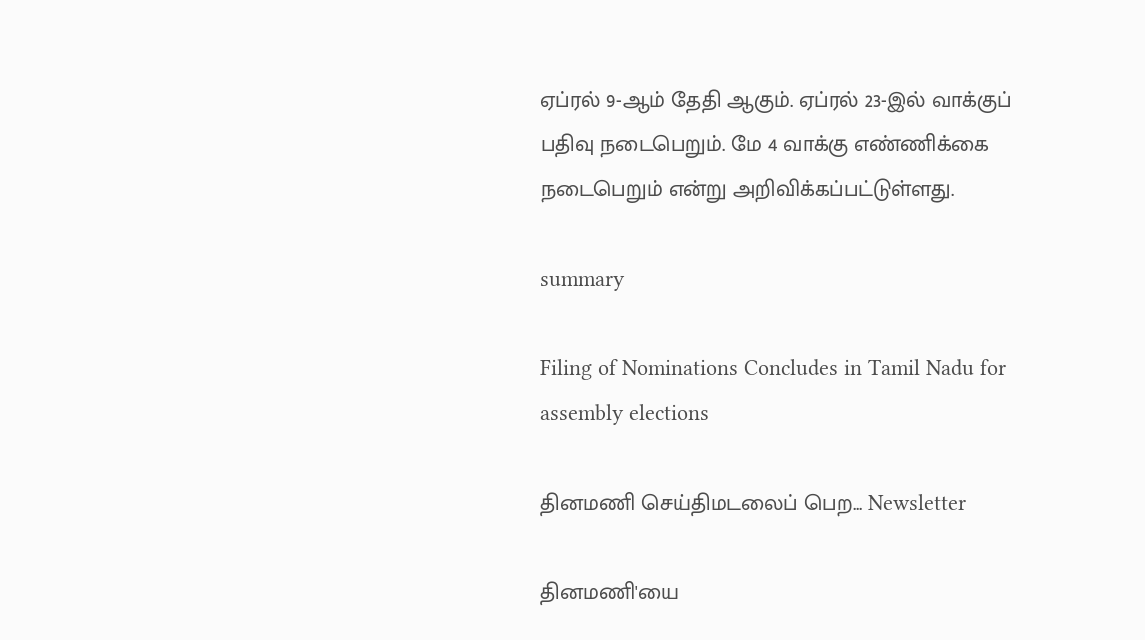ஏப்ரல் 9-ஆம் தேதி ஆகும். ஏப்ரல் 23-இல் வாக்குப் பதிவு நடைபெறும். மே 4 வாக்கு எண்ணிக்கை நடைபெறும் என்று அறிவிக்கப்பட்டுள்ளது.

summary

Filing of Nominations Concludes in Tamil Nadu for assembly elections

தினமணி செய்திமடலைப் பெற... Newsletter

தினமணி'யை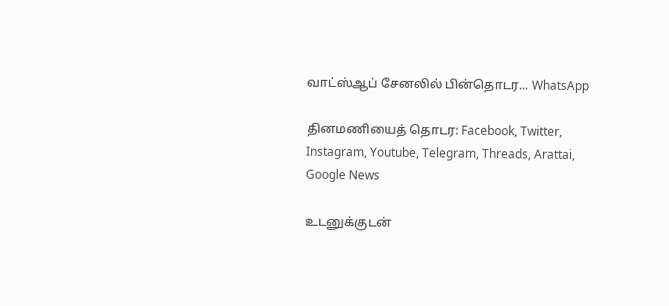வாட்ஸ்ஆப் சேனலில் பின்தொடர... WhatsApp

தினமணியைத் தொடர: Facebook, Twitter, Instagram, Youtube, Telegram, Threads, Arattai, Google News

உடனுக்குடன்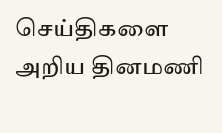செய்திகளை அறிய தினமணி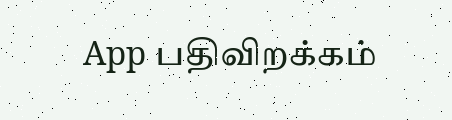App பதிவிறக்கம்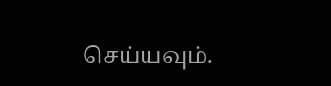செய்யவும்.